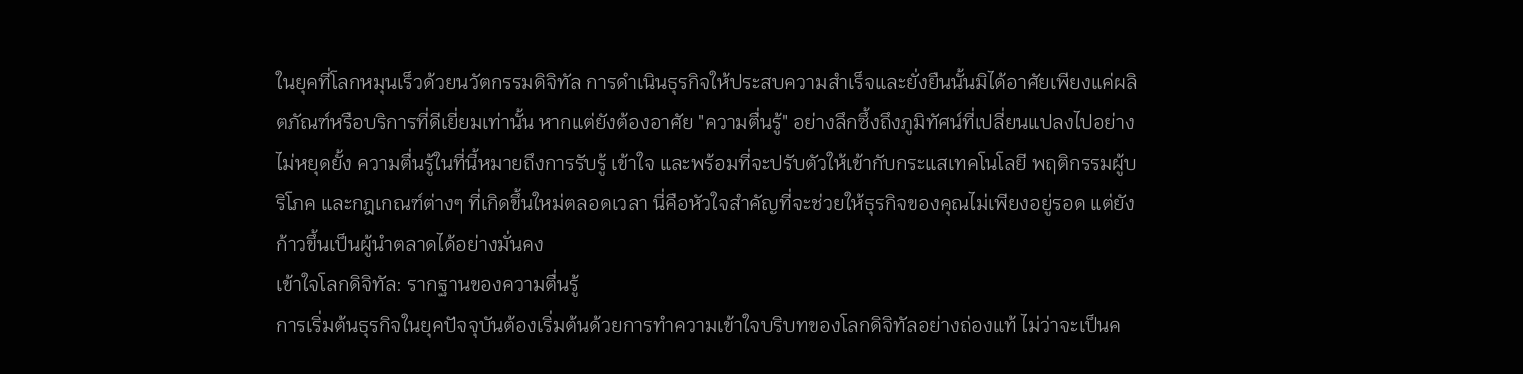ในยุคที่โลกหมุนเร็วด้วยนวัตกรรมดิจิทัล การดำเนินธุรกิจให้ประสบความสำเร็จและยั่งยืนนั้นมิได้อาศัยเพียงแค่ผลิตภัณฑ์หรือบริการที่ดีเยี่ยมเท่านั้น หากแต่ยังต้องอาศัย "ความตื่นรู้" อย่างลึกซึ้งถึงภูมิทัศน์ที่เปลี่ยนแปลงไปอย่างไม่หยุดยั้ง ความตื่นรู้ในที่นี้หมายถึงการรับรู้ เข้าใจ และพร้อมที่จะปรับตัวให้เข้ากับกระแสเทคโนโลยี พฤติกรรมผู้บริโภค และกฎเกณฑ์ต่างๆ ที่เกิดขึ้นใหม่ตลอดเวลา นี่คือหัวใจสำคัญที่จะช่วยให้ธุรกิจของคุณไม่เพียงอยู่รอด แต่ยังก้าวขึ้นเป็นผู้นำตลาดได้อย่างมั่นคง
เข้าใจโลกดิจิทัล: รากฐานของความตื่นรู้
การเริ่มต้นธุรกิจในยุคปัจจุบันต้องเริ่มต้นด้วยการทำความเข้าใจบริบทของโลกดิจิทัลอย่างถ่องแท้ ไม่ว่าจะเป็นค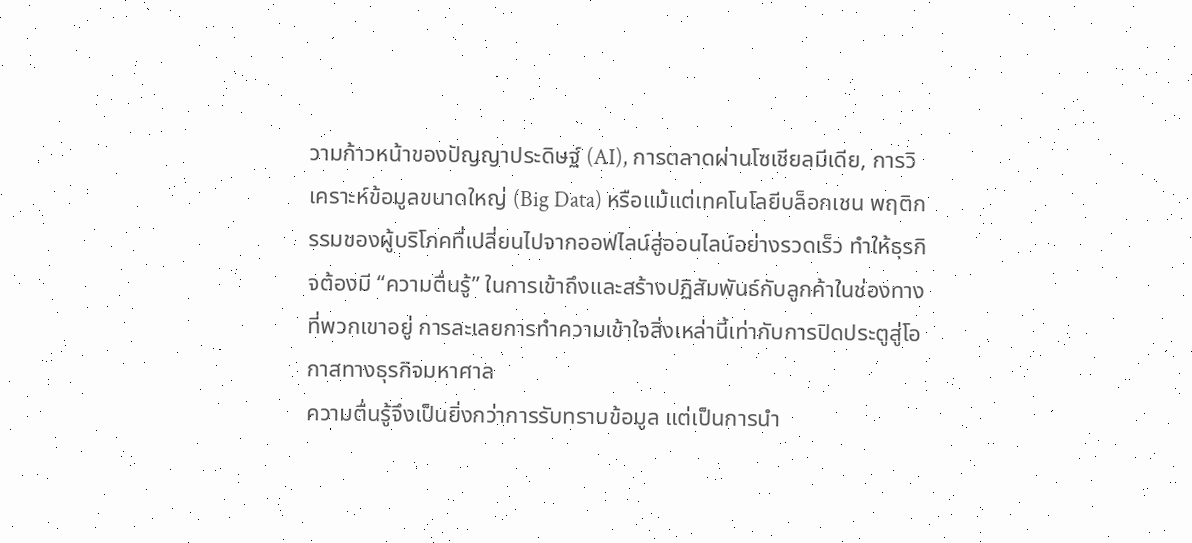วามก้าวหน้าของปัญญาประดิษฐ์ (AI), การตลาดผ่านโซเชียลมีเดีย, การวิเคราะห์ข้อมูลขนาดใหญ่ (Big Data) หรือแม้แต่เทคโนโลยีบล็อกเชน พฤติกรรมของผู้บริโภคที่เปลี่ยนไปจากออฟไลน์สู่ออนไลน์อย่างรวดเร็ว ทำให้ธุรกิจต้องมี “ความตื่นรู้” ในการเข้าถึงและสร้างปฏิสัมพันธ์กับลูกค้าในช่องทางที่พวกเขาอยู่ การละเลยการทำความเข้าใจสิ่งเหล่านี้เท่ากับการปิดประตูสู่โอกาสทางธุรกิจมหาศาล
ความตื่นรู้จึงเป็นยิ่งกว่าการรับทราบข้อมูล แต่เป็นการนำ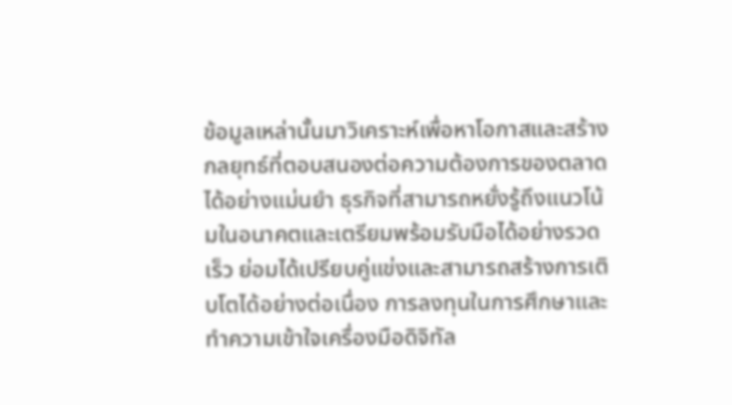ข้อมูลเหล่านั้นมาวิเคราะห์เพื่อหาโอกาสและสร้างกลยุทธ์ที่ตอบสนองต่อความต้องการของตลาดได้อย่างแม่นยำ ธุรกิจที่สามารถหยั่งรู้ถึงแนวโน้มในอนาคตและเตรียมพร้อมรับมือได้อย่างรวดเร็ว ย่อมได้เปรียบคู่แข่งและสามารถสร้างการเติบโตได้อย่างต่อเนื่อง การลงทุนในการศึกษาและทำความเข้าใจเครื่องมือดิจิทัล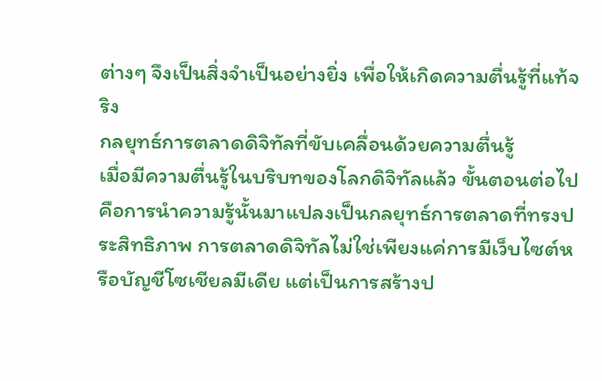ต่างๆ จึงเป็นสิ่งจำเป็นอย่างยิ่ง เพื่อให้เกิดความตื่นรู้ที่แท้จริง
กลยุทธ์การตลาดดิจิทัลที่ขับเคลื่อนด้วยความตื่นรู้
เมื่อมีความตื่นรู้ในบริบทของโลกดิจิทัลแล้ว ขั้นตอนต่อไปคือการนำความรู้นั้นมาแปลงเป็นกลยุทธ์การตลาดที่ทรงประสิทธิภาพ การตลาดดิจิทัลไม่ใช่เพียงแค่การมีเว็บไซต์หรือบัญชีโซเชียลมีเดีย แต่เป็นการสร้างป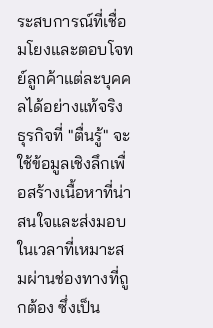ระสบการณ์ที่เชื่อมโยงและตอบโจทย์ลูกค้าแต่ละบุคคลได้อย่างแท้จริง ธุรกิจที่ "ตื่นรู้" จะใช้ข้อมูลเชิงลึกเพื่อสร้างเนื้อหาที่น่าสนใจและส่งมอบในเวลาที่เหมาะสมผ่านช่องทางที่ถูกต้อง ซึ่งเป็น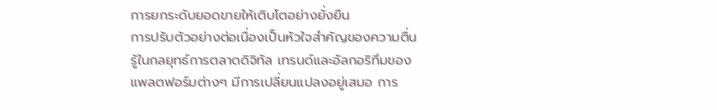การยกระดับยอดขายให้เติบโตอย่างยั่งยืน
การปรับตัวอย่างต่อเนื่องเป็นหัวใจสำคัญของความตื่นรู้ในกลยุทธ์การตลาดดิจิทัล เทรนด์และอัลกอริทึมของแพลตฟอร์มต่างๆ มีการเปลี่ยนแปลงอยู่เสมอ การ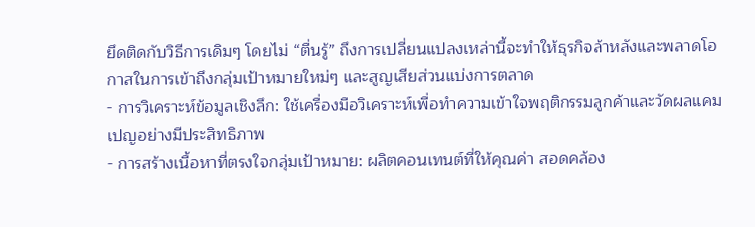ยึดติดกับวิธีการเดิมๆ โดยไม่ “ตื่นรู้” ถึงการเปลี่ยนแปลงเหล่านี้จะทำให้ธุรกิจล้าหลังและพลาดโอกาสในการเข้าถึงกลุ่มเป้าหมายใหม่ๆ และสูญเสียส่วนแบ่งการตลาด
- การวิเคราะห์ข้อมูลเชิงลึก: ใช้เครื่องมือวิเคราะห์เพื่อทำความเข้าใจพฤติกรรมลูกค้าและวัดผลแคมเปญอย่างมีประสิทธิภาพ
- การสร้างเนื้อหาที่ตรงใจกลุ่มเป้าหมาย: ผลิตคอนเทนต์ที่ให้คุณค่า สอดคล้อง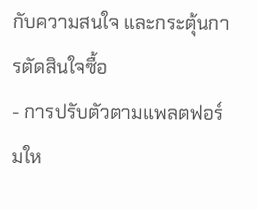กับความสนใจ และกระตุ้นการตัดสินใจซื้อ
- การปรับตัวตามแพลตฟอร์มให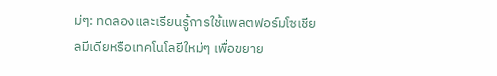ม่ๆ: ทดลองและเรียนรู้การใช้แพลตฟอร์มโซเชียลมีเดียหรือเทคโนโลยีใหม่ๆ เพื่อขยาย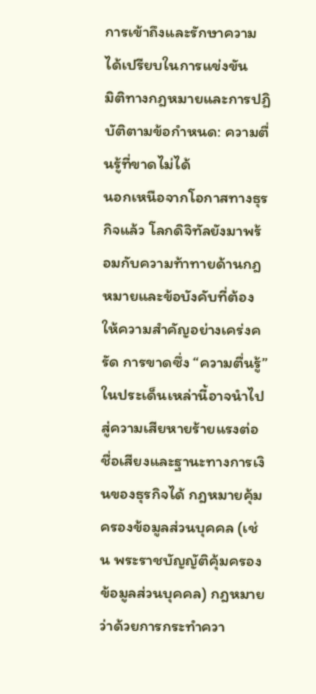การเข้าถึงและรักษาความได้เปรียบในการแข่งขัน
มิติทางกฎหมายและการปฏิบัติตามข้อกำหนด: ความตื่นรู้ที่ขาดไม่ได้
นอกเหนือจากโอกาสทางธุรกิจแล้ว โลกดิจิทัลยังมาพร้อมกับความท้าทายด้านกฎหมายและข้อบังคับที่ต้องให้ความสำคัญอย่างเคร่งครัด การขาดซึ่ง “ความตื่นรู้” ในประเด็นเหล่านี้อาจนำไปสู่ความเสียหายร้ายแรงต่อชื่อเสียงและฐานะทางการเงินของธุรกิจได้ กฎหมายคุ้มครองข้อมูลส่วนบุคคล (เช่น พระราชบัญญัติคุ้มครองข้อมูลส่วนบุคคล) กฎหมายว่าด้วยการกระทำควา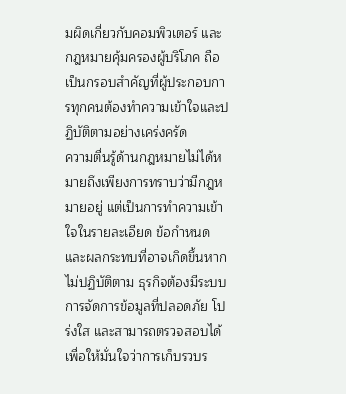มผิดเกี่ยวกับคอมพิวเตอร์ และกฎหมายคุ้มครองผู้บริโภค ถือเป็นกรอบสำคัญที่ผู้ประกอบการทุกคนต้องทำความเข้าใจและปฏิบัติตามอย่างเคร่งครัด
ความตื่นรู้ด้านกฎหมายไม่ได้หมายถึงเพียงการทราบว่ามีกฎหมายอยู่ แต่เป็นการทำความเข้าใจในรายละเอียด ข้อกำหนด และผลกระทบที่อาจเกิดขึ้นหากไม่ปฏิบัติตาม ธุรกิจต้องมีระบบการจัดการข้อมูลที่ปลอดภัย โปร่งใส และสามารถตรวจสอบได้ เพื่อให้มั่นใจว่าการเก็บรวบร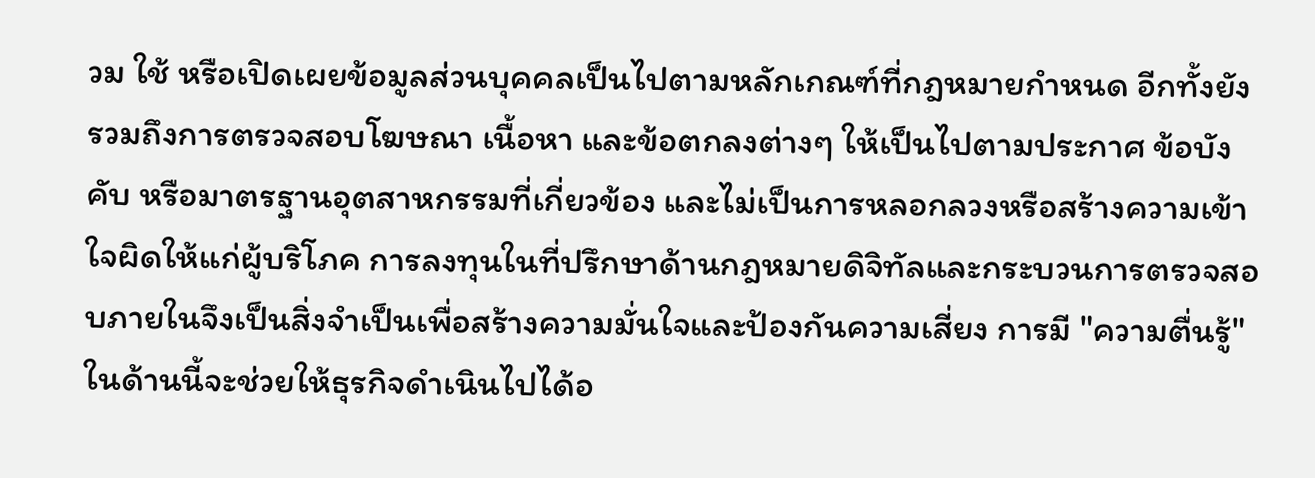วม ใช้ หรือเปิดเผยข้อมูลส่วนบุคคลเป็นไปตามหลักเกณฑ์ที่กฎหมายกำหนด อีกทั้งยังรวมถึงการตรวจสอบโฆษณา เนื้อหา และข้อตกลงต่างๆ ให้เป็นไปตามประกาศ ข้อบังคับ หรือมาตรฐานอุตสาหกรรมที่เกี่ยวข้อง และไม่เป็นการหลอกลวงหรือสร้างความเข้าใจผิดให้แก่ผู้บริโภค การลงทุนในที่ปรึกษาด้านกฎหมายดิจิทัลและกระบวนการตรวจสอบภายในจึงเป็นสิ่งจำเป็นเพื่อสร้างความมั่นใจและป้องกันความเสี่ยง การมี "ความตื่นรู้" ในด้านนี้จะช่วยให้ธุรกิจดำเนินไปได้อ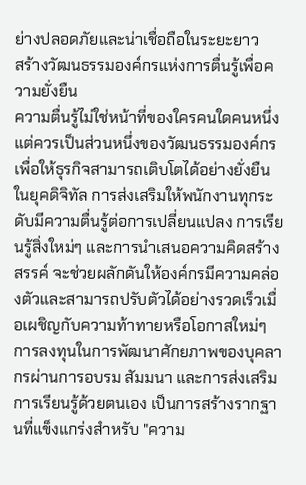ย่างปลอดภัยและน่าเชื่อถือในระยะยาว
สร้างวัฒนธรรมองค์กรแห่งการตื่นรู้เพื่อความยั่งยืน
ความตื่นรู้ไม่ใช่หน้าที่ของใครคนใดคนหนึ่ง แต่ควรเป็นส่วนหนึ่งของวัฒนธรรมองค์กร เพื่อให้ธุรกิจสามารถเติบโตได้อย่างยั่งยืนในยุคดิจิทัล การส่งเสริมให้พนักงานทุกระดับมีความตื่นรู้ต่อการเปลี่ยนแปลง การเรียนรู้สิ่งใหม่ๆ และการนำเสนอความคิดสร้างสรรค์ จะช่วยผลักดันให้องค์กรมีความคล่องตัวและสามารถปรับตัวได้อย่างรวดเร็วเมื่อเผชิญกับความท้าทายหรือโอกาสใหม่ๆ
การลงทุนในการพัฒนาศักยภาพของบุคลากรผ่านการอบรม สัมมนา และการส่งเสริมการเรียนรู้ด้วยตนเอง เป็นการสร้างรากฐานที่แข็งแกร่งสำหรับ "ความ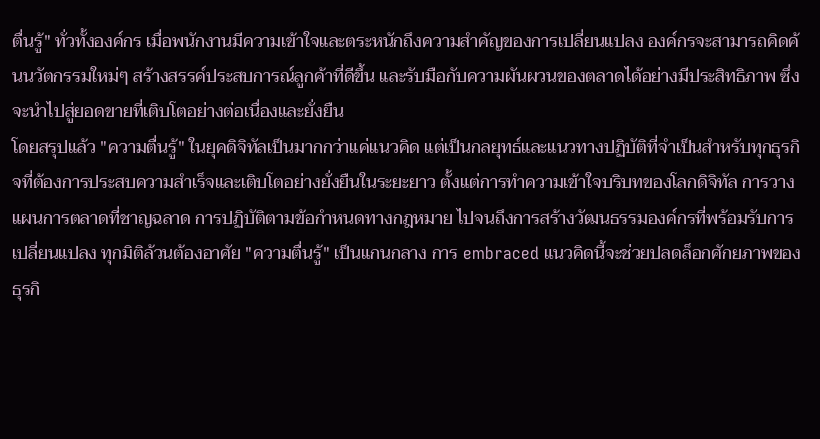ตื่นรู้" ทั่วทั้งองค์กร เมื่อพนักงานมีความเข้าใจและตระหนักถึงความสำคัญของการเปลี่ยนแปลง องค์กรจะสามารถคิดค้นนวัตกรรมใหม่ๆ สร้างสรรค์ประสบการณ์ลูกค้าที่ดีขึ้น และรับมือกับความผันผวนของตลาดได้อย่างมีประสิทธิภาพ ซึ่งจะนำไปสู่ยอดขายที่เติบโตอย่างต่อเนื่องและยั่งยืน
โดยสรุปแล้ว "ความตื่นรู้" ในยุคดิจิทัลเป็นมากกว่าแค่แนวคิด แต่เป็นกลยุทธ์และแนวทางปฏิบัติที่จำเป็นสำหรับทุกธุรกิจที่ต้องการประสบความสำเร็จและเติบโตอย่างยั่งยืนในระยะยาว ตั้งแต่การทำความเข้าใจบริบทของโลกดิจิทัล การวางแผนการตลาดที่ชาญฉลาด การปฏิบัติตามข้อกำหนดทางกฎหมาย ไปจนถึงการสร้างวัฒนธรรมองค์กรที่พร้อมรับการเปลี่ยนแปลง ทุกมิติล้วนต้องอาศัย "ความตื่นรู้" เป็นแกนกลาง การ embraced แนวคิดนี้จะช่วยปลดล็อกศักยภาพของธุรกิ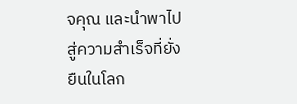จคุณ และนำพาไปสู่ความสำเร็จที่ยั่งยืนในโลก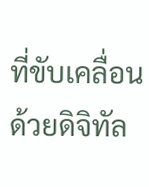ที่ขับเคลื่อนด้วยดิจิทัล